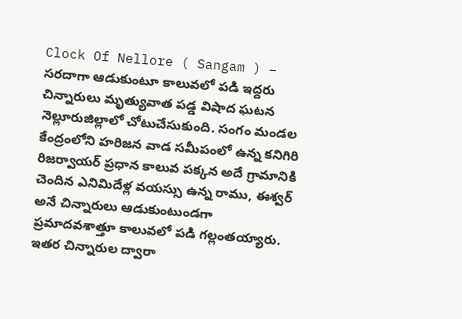Clock Of Nellore ( Sangam ) – సరదాగా ఆడుకుంటూ కాలువలో పడి ఇద్దరు చిన్నారులు మృత్యువాత పడ్డ విషాద ఘటన నెల్లూరుజిల్లాలో చోటుచేసుకుంది. సంగం మండల కేంద్రంలోని హరిజన వాడ సమీపంలో ఉన్న కనిగిరి రిజర్వాయర్ ప్రధాన కాలువ పక్కన అదే గ్రామానికి చెందిన ఎనిమిదేళ్ల వయస్సు ఉన్న రాము, ఈశ్వర్ అనే చిన్నారులు ఆడుకుంటుండగా ప్రమాదవశాత్తూ కాలువలో పడి గల్లంతయ్యారు. ఇతర చిన్నారుల ద్వారా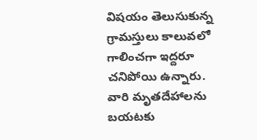విషయం తెలుసుకున్న గ్రామస్తులు కాలువలో గాలించగా ఇద్దరూ చనిపోయి ఉన్నారు. వారి మృతదేహాలను బయటకు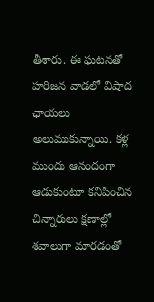తీశారు. ఈ ఘటనతో హరిజన వాడలో విషాద ఛాయలు అలుముకున్నాయి. కళ్ల ముందు ఆనందంగా ఆడుకుంటూ కనిపించిన చిన్నారులు క్షణాల్లో శవాలుగా మారడంతో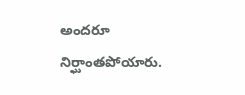అందరూ నిర్ఘాంతపోయారు.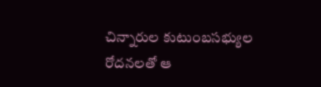చిన్నారుల కుటుంబసభ్యుల రోదనలతో ఆ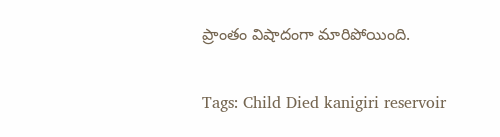ప్రాంతం విషాదంగా మారిపోయింది.

Tags: Child Died kanigiri reservoir